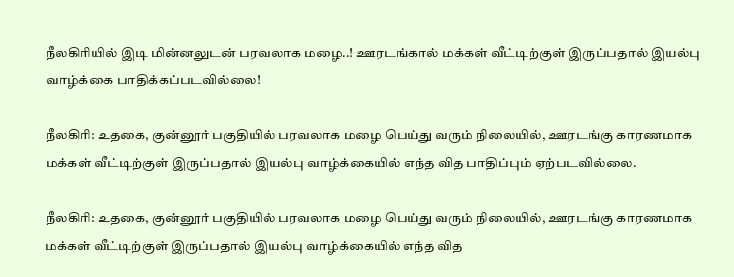நீலகிரியில் இடி மின்னலுடன் பரவலாக மழை..! ஊரடங்கால் மக்கள் வீட்டிற்குள் இருப்பதால் இயல்பு வாழ்க்கை பாதிக்கப்படவில்லை!

நீலகிரி: உதகை, குன்னூர் பகுதியில் பரவலாக மழை பெய்து வரும் நிலையில், ஊரடங்கு காரணமாக மக்கள் வீட்டிற்குள் இருப்பதால் இயல்பு வாழ்க்கையில் எந்த வித பாதிப்பும் ஏற்படவில்லை.

நீலகிரி: உதகை, குன்னூர் பகுதியில் பரவலாக மழை பெய்து வரும் நிலையில், ஊரடங்கு காரணமாக மக்கள் வீட்டிற்குள் இருப்பதால் இயல்பு வாழ்க்கையில் எந்த வித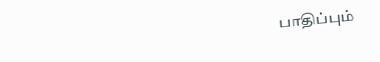பாதிப்பும்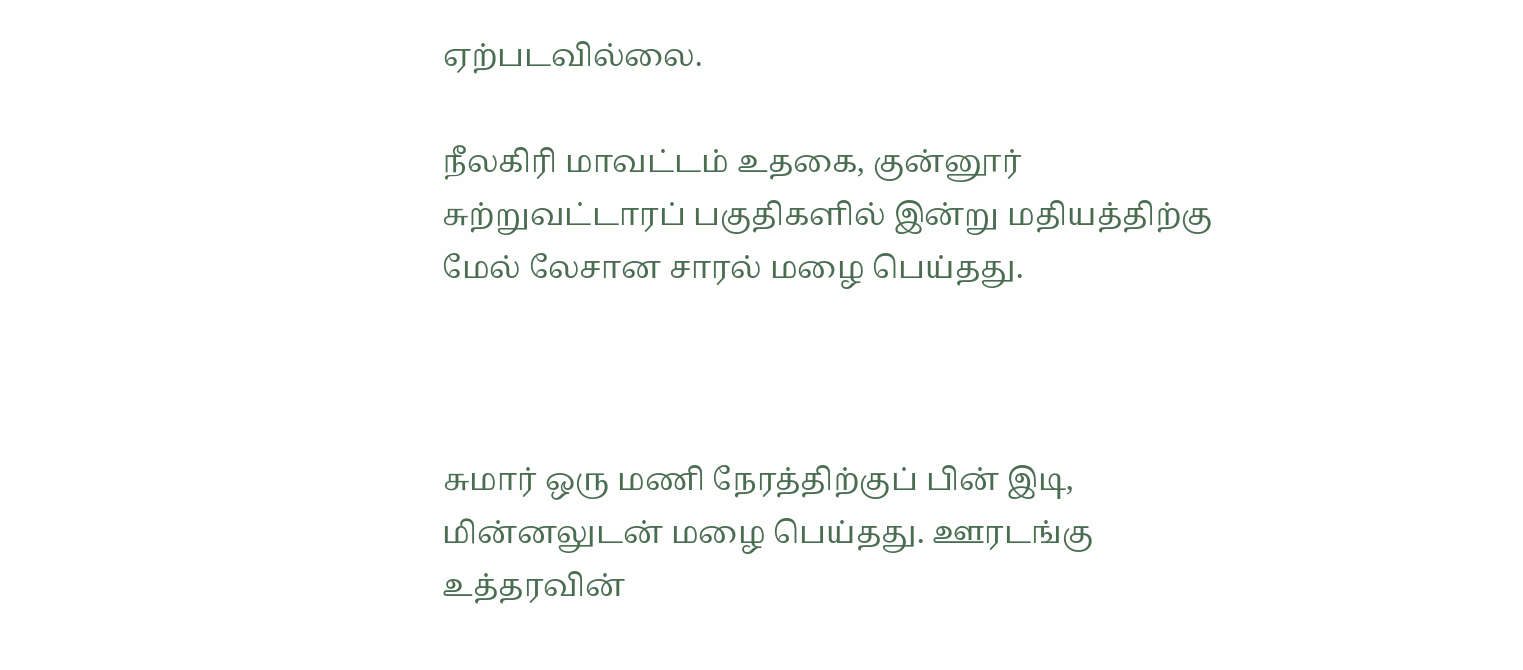ஏற்படவில்லை.

நீலகிரி மாவட்டம் உதகை, குன்னூர் சுற்றுவட்டாரப் பகுதிகளில் இன்று மதியத்திற்கு மேல் லேசான சாரல் மழை பெய்தது.



சுமார் ஒரு மணி நேரத்திற்குப் பின் இடி, மின்னலுடன் மழை பெய்தது. ஊரடங்கு உத்தரவின்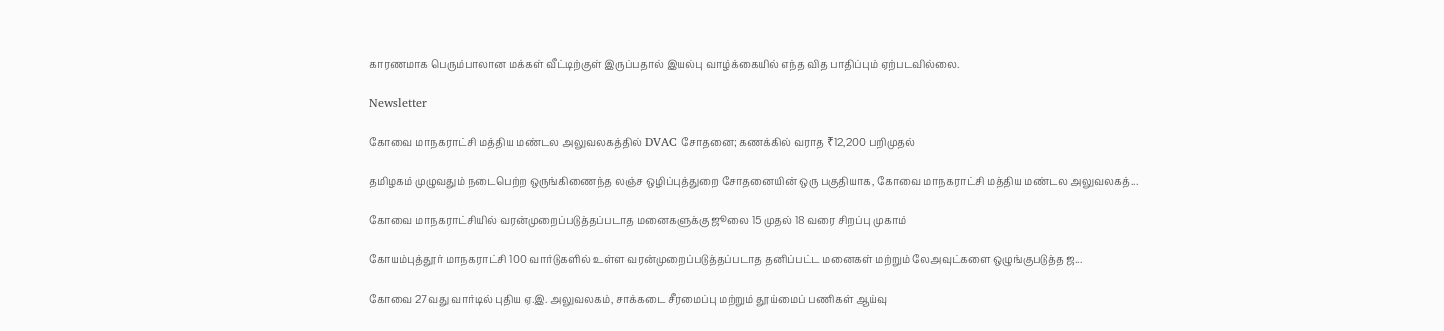காரணமாக பெரும்பாலான மக்கள் வீட்டிற்குள் இருப்பதால் இயல்பு வாழ்க்கையில் எந்த வித பாதிப்பும் ஏற்படவில்லை.

Newsletter

கோவை மாநகராட்சி மத்திய மண்டல அலுவலகத்தில் DVAC சோதனை; கணக்கில் வராத ₹12,200 பறிமுதல்

தமிழகம் முழுவதும் நடைபெற்ற ஒருங்கிணைந்த லஞ்ச ஒழிப்புத்துறை சோதனையின் ஒரு பகுதியாக, கோவை மாநகராட்சி மத்திய மண்டல அலுவலகத்...

கோவை மாநகராட்சியில் வரன்முறைப்படுத்தப்படாத மனைகளுக்கு ஜூலை 15 முதல் 18 வரை சிறப்பு முகாம்

கோயம்புத்தூர் மாநகராட்சி 100 வார்டுகளில் உள்ள வரன்முறைப்படுத்தப்படாத தனிப்பட்ட மனைகள் மற்றும் லேஅவுட்களை ஒழுங்குபடுத்த ஜ...

கோவை 27வது வார்டில் புதிய ஏ.இ. அலுவலகம், சாக்கடை சீரமைப்பு மற்றும் தூய்மைப் பணிகள் ஆய்வு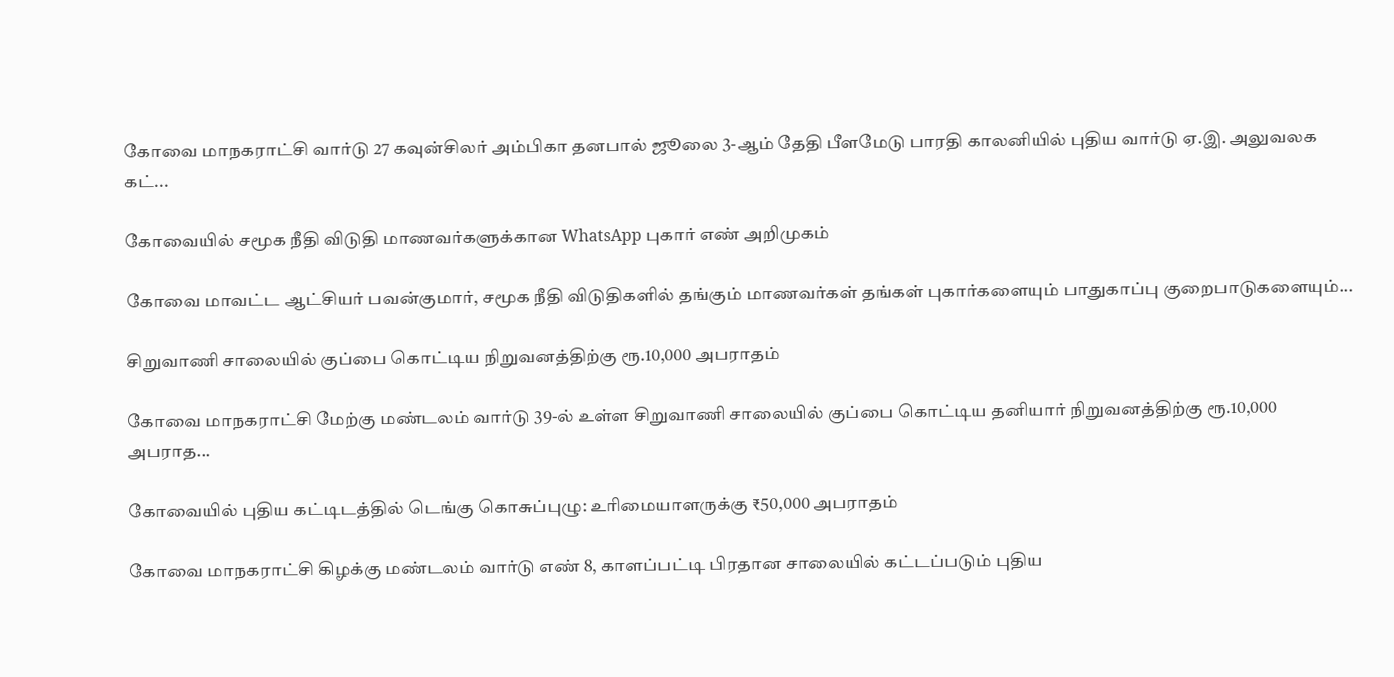கோவை மாநகராட்சி வார்டு 27 கவுன்சிலர் அம்பிகா தனபால் ஜூலை 3-ஆம் தேதி பீளமேடு பாரதி காலனியில் புதிய வார்டு ஏ.இ. அலுவலக கட்...

கோவையில் சமூக நீதி விடுதி மாணவர்களுக்கான WhatsApp புகார் எண் அறிமுகம்

கோவை மாவட்ட ஆட்சியர் பவன்குமார், சமூக நீதி விடுதிகளில் தங்கும் மாணவர்கள் தங்கள் புகார்களையும் பாதுகாப்பு குறைபாடுகளையும்...

சிறுவாணி சாலையில் குப்பை கொட்டிய நிறுவனத்திற்கு ரூ.10,000 அபராதம்

கோவை மாநகராட்சி மேற்கு மண்டலம் வார்டு 39-ல் உள்ள சிறுவாணி சாலையில் குப்பை கொட்டிய தனியார் நிறுவனத்திற்கு ரூ.10,000 அபராத...

கோவையில் புதிய கட்டிடத்தில் டெங்கு கொசுப்புழு: உரிமையாளருக்கு ₹50,000 அபராதம்

கோவை மாநகராட்சி கிழக்கு மண்டலம் வார்டு எண் 8, காளப்பட்டி பிரதான சாலையில் கட்டப்படும் புதிய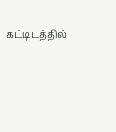கட்டிடத்தில்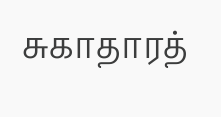சுகாதாரத்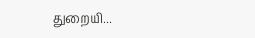துறையி...